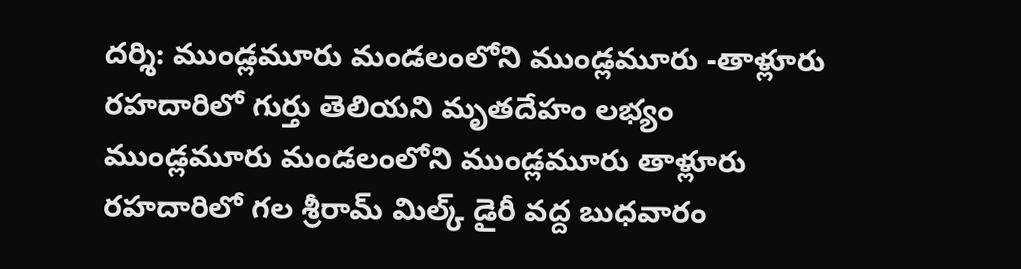దర్శి: ముండ్లమూరు మండలంలోని ముండ్లమూరు -తాళ్లూరు రహదారిలో గుర్తు తెలియని మృతదేహం లభ్యం
ముండ్లమూరు మండలంలోని ముండ్లమూరు తాళ్లూరు రహదారిలో గల శ్రీరామ్ మిల్క్ డైరీ వద్ద బుధవారం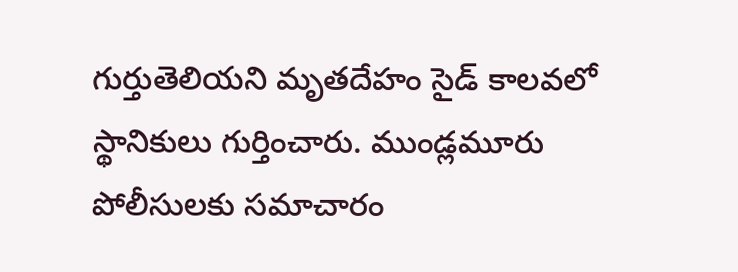గుర్తుతెలియని మృతదేహం సైడ్ కాలవలో స్థానికులు గుర్తించారు. ముండ్లమూరు పోలీసులకు సమాచారం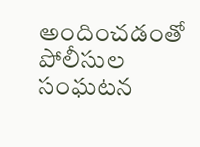అందించడంతో పోలీసుల సంఘటన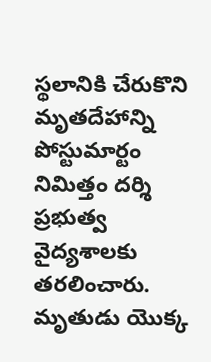స్థలానికి చేరుకొని మృతదేహాన్ని పోస్టుమార్టం నిమిత్తం దర్శి ప్రభుత్వ వైద్యశాలకు తరలించారు. మృతుడు యొక్క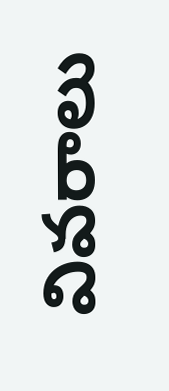వివరాలు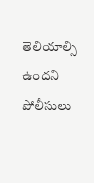తెలియాల్సి ఉందని పోలీసులు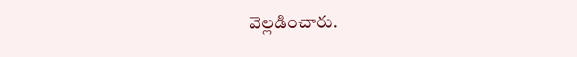వెల్లడించారు.